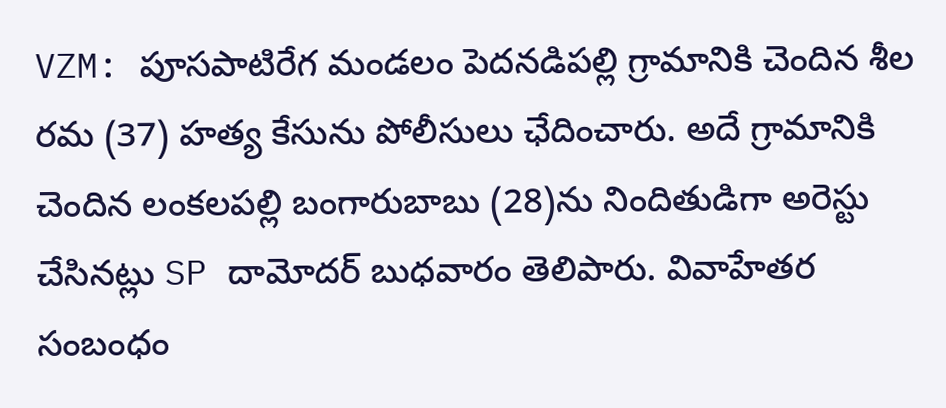VZM: పూసపాటిరేగ మండలం పెదనడిపల్లి గ్రామానికి చెందిన శీల రమ (37) హత్య కేసును పోలీసులు ఛేదించారు. అదే గ్రామానికి చెందిన లంకలపల్లి బంగారుబాబు (28)ను నిందితుడిగా అరెస్టు చేసినట్లు SP దామోదర్ బుధవారం తెలిపారు. వివాహేతర సంబంధం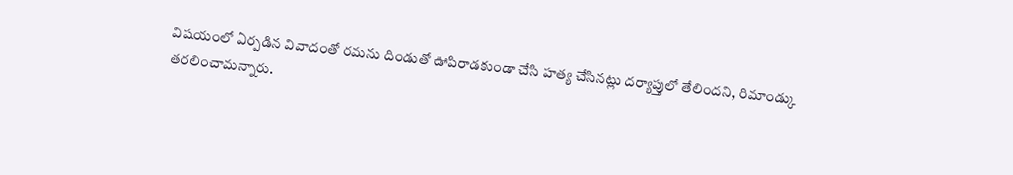విషయంలో ఏర్పడిన వివాదంతో రమను దిండుతో ఊపిరాడకుండా చేసి హత్య చేసినట్లు దర్యాప్తులో తేలిందని, రిమాండ్కు తరలించామన్నారు.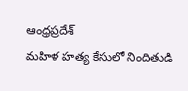ఆంధ్రప్రదేశ్
మహిళ హత్య కేసులో నిందితుడి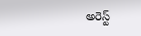అరెస్ట్